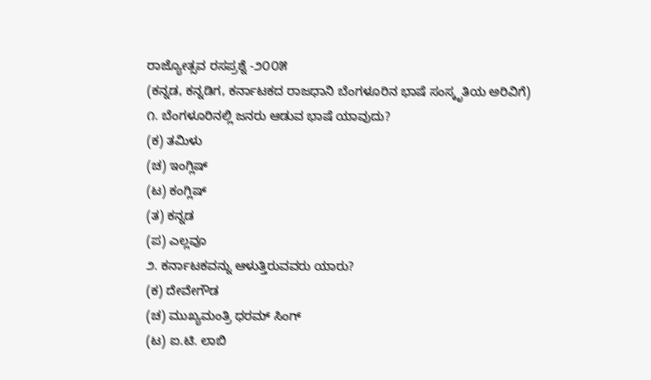ರಾಜ್ಯೋತ್ಸವ ರಸಪ್ರಶ್ನೆ -೨೦೦೫
(ಕನ್ನಡ, ಕನ್ನಡಿಗ, ಕರ್ನಾಟಕದ ರಾಜಧಾನಿ ಬೆಂಗಳೂರಿನ ಭಾಷೆ ಸಂಸ್ಕೃತಿಯ ಅರಿವಿಗೆ)
೧. ಬೆಂಗಳೂರಿನಲ್ಲಿ ಜನರು ಆಡುವ ಭಾಷೆ ಯಾವುದು?
(ಕ) ತಮಿಳು
(ಚ) ಇಂಗ್ಲಿಷ್
(ಟ) ಕಂಗ್ಲಿಷ್
(ತ) ಕನ್ನಡ
(ಪ) ಎಲ್ಲವೂ
೨. ಕರ್ನಾಟಕವನ್ನು ಆಳುತ್ತಿರುವವರು ಯಾರು?
(ಕ) ದೇವೇಗೌಡ
(ಚ) ಮುಖ್ಯಮಂತ್ರಿ ಧರಮ್ ಸಿಂಗ್
(ಟ) ಐ.ಟಿ. ಲಾಬಿ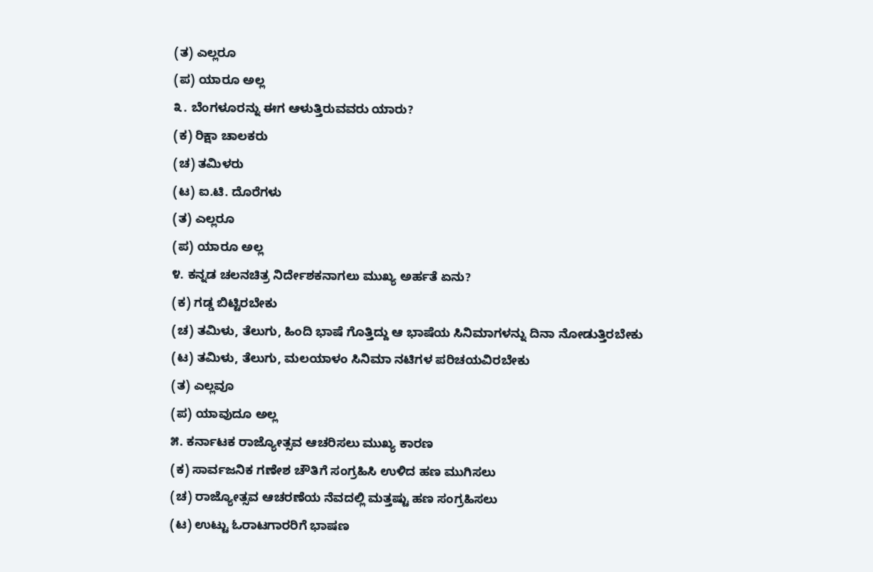(ತ) ಎಲ್ಲರೂ
(ಪ) ಯಾರೂ ಅಲ್ಲ
೩. ಬೆಂಗಳೂರನ್ನು ಈಗ ಆಳುತ್ತಿರುವವರು ಯಾರು?
(ಕ) ರಿಕ್ಷಾ ಚಾಲಕರು
(ಚ) ತಮಿಳರು
(ಟ) ಐ.ಟಿ. ದೊರೆಗಳು
(ತ) ಎಲ್ಲರೂ
(ಪ) ಯಾರೂ ಅಲ್ಲ
೪. ಕನ್ನಡ ಚಲನಚಿತ್ರ ನಿರ್ದೇಶಕನಾಗಲು ಮುಖ್ಯ ಅರ್ಹತೆ ಏನು?
(ಕ) ಗಡ್ಡ ಬಿಟ್ಟಿರಬೇಕು
(ಚ) ತಮಿಳು, ತೆಲುಗು, ಹಿಂದಿ ಭಾಷೆ ಗೊತ್ತಿದ್ದು ಆ ಭಾಷೆಯ ಸಿನಿಮಾಗಳನ್ನು ದಿನಾ ನೋಡುತ್ತಿರಬೇಕು
(ಟ) ತಮಿಳು, ತೆಲುಗು, ಮಲಯಾಳಂ ಸಿನಿಮಾ ನಟಿಗಳ ಪರಿಚಯವಿರಬೇಕು
(ತ) ಎಲ್ಲವೂ
(ಪ) ಯಾವುದೂ ಅಲ್ಲ
೫. ಕರ್ನಾಟಕ ರಾಜ್ಯೋತ್ಸವ ಆಚರಿಸಲು ಮುಖ್ಯ ಕಾರಣ
(ಕ) ಸಾರ್ವಜನಿಕ ಗಣೇಶ ಚೌತಿಗೆ ಸಂಗ್ರಹಿಸಿ ಉಳಿದ ಹಣ ಮುಗಿಸಲು
(ಚ) ರಾಜ್ಯೋತ್ಸವ ಆಚರಣೆಯ ನೆವದಲ್ಲಿ ಮತ್ತಷ್ಟು ಹಣ ಸಂಗ್ರಹಿಸಲು
(ಟ) ಉಟ್ಟು ಓರಾಟಗಾರರಿಗೆ ಭಾಷಣ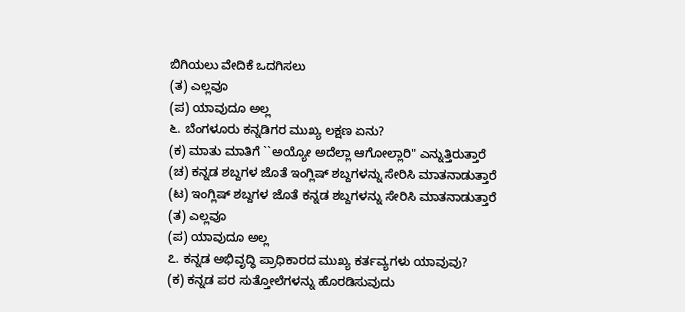ಬಿಗಿಯಲು ವೇದಿಕೆ ಒದಗಿಸಲು
(ತ) ಎಲ್ಲವೂ
(ಪ) ಯಾವುದೂ ಅಲ್ಲ
೬. ಬೆಂಗಳೂರು ಕನ್ನಡಿಗರ ಮುಖ್ಯ ಲಕ್ಷಣ ಏನು?
(ಕ) ಮಾತು ಮಾತಿಗೆ ``ಅಯ್ಯೋ ಅದೆಲ್ಲಾ ಆಗೋಲ್ಲಾರಿ" ಎನ್ನುತ್ತಿರುತ್ತಾರೆ
(ಚ) ಕನ್ನಡ ಶಬ್ದಗಳ ಜೊತೆ ಇಂಗ್ಲಿಷ್ ಶಬ್ದಗಳನ್ನು ಸೇರಿಸಿ ಮಾತನಾಡುತ್ತಾರೆ
(ಟ) ಇಂಗ್ಲಿಷ್ ಶಬ್ದಗಳ ಜೊತೆ ಕನ್ನಡ ಶಬ್ದಗಳನ್ನು ಸೇರಿಸಿ ಮಾತನಾಡುತ್ತಾರೆ
(ತ) ಎಲ್ಲವೂ
(ಪ) ಯಾವುದೂ ಅಲ್ಲ
೭. ಕನ್ನಡ ಅಭಿವೃದ್ಧಿ ಪ್ರಾಧಿಕಾರದ ಮುಖ್ಯ ಕರ್ತವ್ಯಗಳು ಯಾವುವು?
(ಕ) ಕನ್ನಡ ಪರ ಸುತ್ತೋಲೆಗಳನ್ನು ಹೊರಡಿಸುವುದು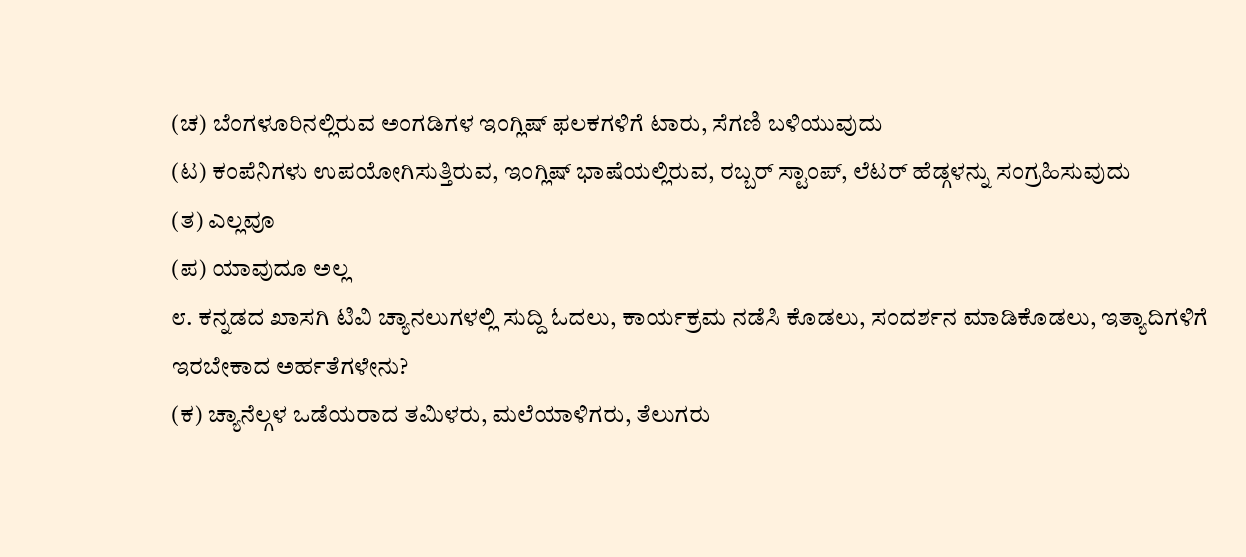(ಚ) ಬೆಂಗಳೂರಿನಲ್ಲಿರುವ ಅಂಗಡಿಗಳ ಇಂಗ್ಲಿಷ್ ಫಲಕಗಳಿಗೆ ಟಾರು, ಸೆಗಣಿ ಬಳಿಯುವುದು
(ಟ) ಕಂಪೆನಿಗಳು ಉಪಯೋಗಿಸುತ್ತಿರುವ, ಇಂಗ್ಲಿಷ್ ಭಾಷೆಯಲ್ಲಿರುವ, ರಬ್ಬರ್ ಸ್ಟಾಂಪ್, ಲೆಟರ್ ಹೆಡ್ಗಳನ್ನು ಸಂಗ್ರಹಿಸುವುದು
(ತ) ಎಲ್ಲವೂ
(ಪ) ಯಾವುದೂ ಅಲ್ಲ
೮. ಕನ್ನಡದ ಖಾಸಗಿ ಟಿವಿ ಚ್ಯಾನಲುಗಳಲ್ಲಿ ಸುದ್ದಿ ಓದಲು, ಕಾರ್ಯಕ್ರಮ ನಡೆಸಿ ಕೊಡಲು, ಸಂದರ್ಶನ ಮಾಡಿಕೊಡಲು, ಇತ್ಯಾದಿಗಳಿಗೆ ಇರಬೇಕಾದ ಅರ್ಹತೆಗಳೇನು?
(ಕ) ಚ್ಯಾನೆಲ್ಗಳ ಒಡೆಯರಾದ ತಮಿಳರು, ಮಲೆಯಾಳಿಗರು, ತೆಲುಗರು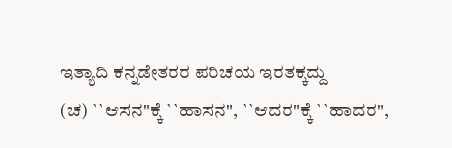ಇತ್ಯಾದಿ ಕನ್ನಡೇತರರ ಪರಿಚಯ ಇರತಕ್ಕದ್ದು
(ಚ) ``ಆಸನ"ಕ್ಕೆ ``ಹಾಸನ", ``ಆದರ"ಕ್ಕೆ ``ಹಾದರ",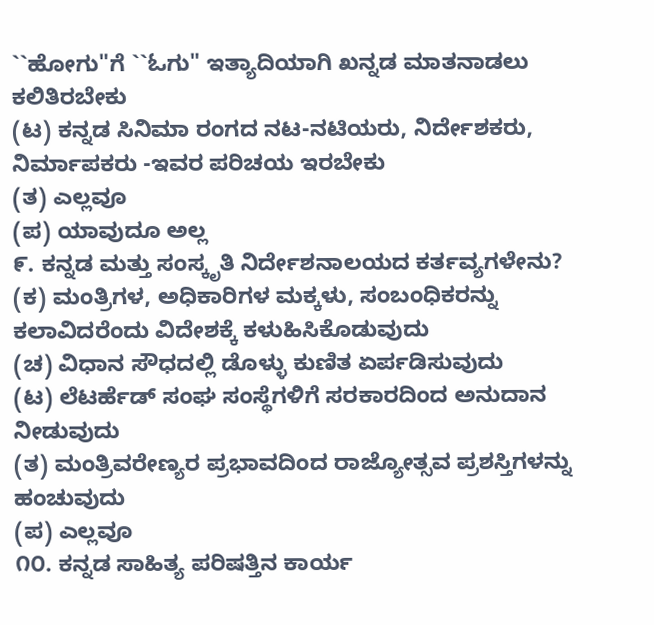``ಹೋಗು"ಗೆ ``ಓಗು" ಇತ್ಯಾದಿಯಾಗಿ ಖನ್ನಡ ಮಾತನಾಡಲು ಕಲಿತಿರಬೇಕು
(ಟ) ಕನ್ನಡ ಸಿನಿಮಾ ರಂಗದ ನಟ-ನಟಿಯರು, ನಿರ್ದೇಶಕರು, ನಿರ್ಮಾಪಕರು -ಇವರ ಪರಿಚಯ ಇರಬೇಕು
(ತ) ಎಲ್ಲವೂ
(ಪ) ಯಾವುದೂ ಅಲ್ಲ
೯. ಕನ್ನಡ ಮತ್ತು ಸಂಸ್ಕೃತಿ ನಿರ್ದೇಶನಾಲಯದ ಕರ್ತವ್ಯಗಳೇನು?
(ಕ) ಮಂತ್ರಿಗಳ, ಅಧಿಕಾರಿಗಳ ಮಕ್ಕಳು, ಸಂಬಂಧಿಕರನ್ನು ಕಲಾವಿದರೆಂದು ವಿದೇಶಕ್ಕೆ ಕಳುಹಿಸಿಕೊಡುವುದು
(ಚ) ವಿಧಾನ ಸೌಧದಲ್ಲಿ ಡೊಳ್ಳು ಕುಣಿತ ಏರ್ಪಡಿಸುವುದು
(ಟ) ಲೆಟರ್ಹೆಡ್ ಸಂಘ ಸಂಸ್ಥೆಗಳಿಗೆ ಸರಕಾರದಿಂದ ಅನುದಾನ ನೀಡುವುದು
(ತ) ಮಂತ್ರಿವರೇಣ್ಯರ ಪ್ರಭಾವದಿಂದ ರಾಜ್ಯೋತ್ಸವ ಪ್ರಶಸ್ತಿಗಳನ್ನು ಹಂಚುವುದು
(ಪ) ಎಲ್ಲವೂ
೧೦. ಕನ್ನಡ ಸಾಹಿತ್ಯ ಪರಿಷತ್ತಿನ ಕಾರ್ಯ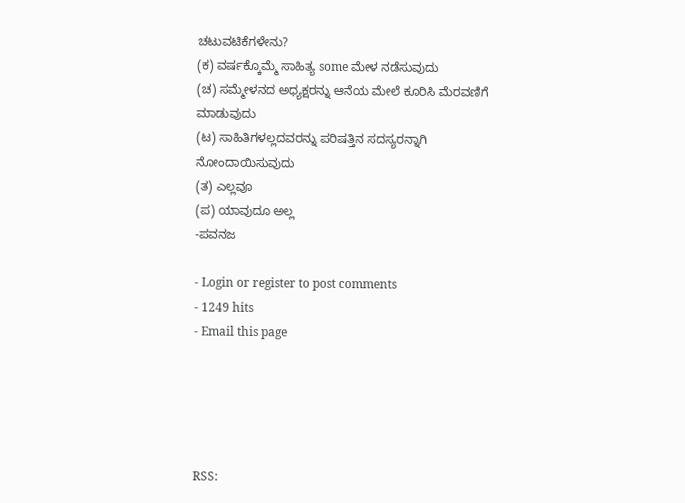ಚಟುವಟಿಕೆಗಳೇನು?
(ಕ) ವರ್ಷಕ್ಕೊಮ್ಮೆ ಸಾಹಿತ್ಯ some ಮೇಳ ನಡೆಸುವುದು
(ಚ) ಸಮ್ಮೇಳನದ ಅಧ್ಯಕ್ಷರನ್ನು ಆನೆಯ ಮೇಲೆ ಕೂರಿಸಿ ಮೆರವಣಿಗೆ ಮಾಡುವುದು
(ಟ) ಸಾಹಿತಿಗಳಲ್ಲದವರನ್ನು ಪರಿಷತ್ತಿನ ಸದಸ್ಯರನ್ನಾಗಿ ನೋಂದಾಯಿಸುವುದು
(ತ) ಎಲ್ಲವೂ
(ಪ) ಯಾವುದೂ ಅಲ್ಲ
-ಪವನಜ

- Login or register to post comments
- 1249 hits
- Email this page





RSS: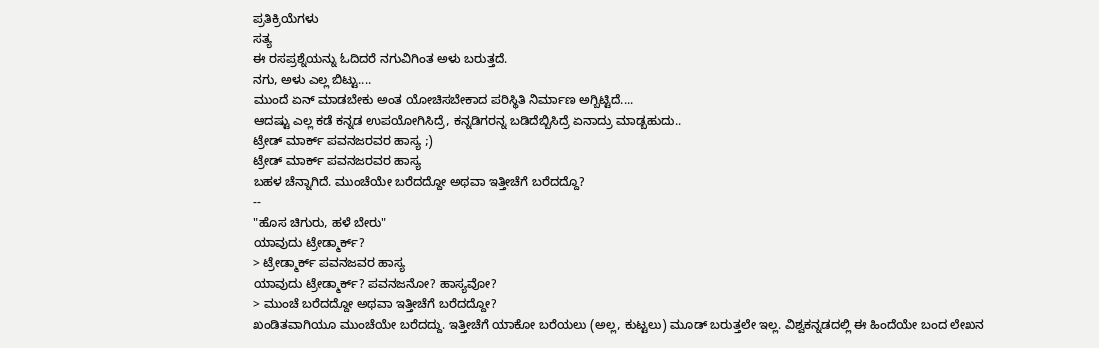ಪ್ರತಿಕ್ರಿಯೆಗಳು
ಸತ್ಯ
ಈ ರಸಪ್ರಶ್ನೆಯನ್ನು ಓದಿದರೆ ನಗುವಿಗಿಂತ ಅಳು ಬರುತ್ತದೆ.
ನಗು, ಅಳು ಎಲ್ಲ ಬಿಟ್ಟು....
ಮುಂದೆ ಏನ್ ಮಾಡಬೇಕು ಅಂತ ಯೋಚಿಸಬೇಕಾದ ಪರಿಸ್ಥಿತಿ ನಿರ್ಮಾಣ ಅಗ್ಬಿಟ್ಟಿದೆ....
ಆದಷ್ಟು ಎಲ್ಲ ಕಡೆ ಕನ್ನಡ ಉಪಯೋಗಿಸಿದ್ರೆ, ಕನ್ನಡಿಗರನ್ನ ಬಡಿದೆಬ್ಬಿಸಿದ್ರೆ ಏನಾದ್ರು ಮಾಡ್ಬಹುದು..
ಟ್ರೇಡ್ ಮಾರ್ಕ್ ಪವನಜರವರ ಹಾಸ್ಯ ;)
ಟ್ರೇಡ್ ಮಾರ್ಕ್ ಪವನಜರವರ ಹಾಸ್ಯ
ಬಹಳ ಚೆನ್ನಾಗಿದೆ. ಮುಂಚೆಯೇ ಬರೆದದ್ದೋ ಅಥವಾ ಇತ್ತೀಚೆಗೆ ಬರೆದದ್ದೊ?
--
"ಹೊಸ ಚಿಗುರು, ಹಳೆ ಬೇರು"
ಯಾವುದು ಟ್ರೇಡ್ಮಾರ್ಕ್?
> ಟ್ರೇಡ್ಮಾರ್ಕ್ ಪವನಜವರ ಹಾಸ್ಯ
ಯಾವುದು ಟ್ರೇಡ್ಮಾರ್ಕ್? ಪವನಜನೋ? ಹಾಸ್ಯವೋ?
> ಮುಂಚೆ ಬರೆದದ್ದೋ ಅಥವಾ ಇತ್ತೀಚೆಗೆ ಬರೆದದ್ದೋ?
ಖಂಡಿತವಾಗಿಯೂ ಮುಂಚೆಯೇ ಬರೆದದ್ದು. ಇತ್ತೀಚೆಗೆ ಯಾಕೋ ಬರೆಯಲು (ಅಲ್ಲ, ಕುಟ್ಟಲು) ಮೂಡ್ ಬರುತ್ತಲೇ ಇಲ್ಲ. ವಿಶ್ವಕನ್ನಡದಲ್ಲಿ ಈ ಹಿಂದೆಯೇ ಬಂದ ಲೇಖನ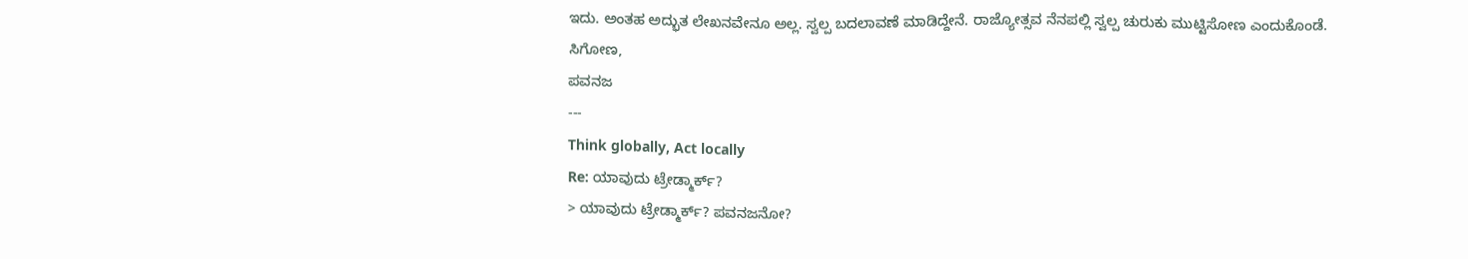ಇದು. ಅಂತಹ ಅದ್ಭುತ ಲೇಖನವೇನೂ ಅಲ್ಲ. ಸ್ವಲ್ಪ ಬದಲಾವಣೆ ಮಾಡಿದ್ದೇನೆ. ರಾಜ್ಯೋತ್ಸವ ನೆನಪಲ್ಲಿ ಸ್ವಲ್ಪ ಚುರುಕು ಮುಟ್ಟಿಸೋಣ ಎಂದುಕೊಂಡೆ.
ಸಿಗೋಣ,
ಪವನಜ
---
Think globally, Act locally
Re: ಯಾವುದು ಟ್ರೇಡ್ಮಾರ್ಕ್?
> ಯಾವುದು ಟ್ರೇಡ್ಮಾರ್ಕ್? ಪವನಜನೋ?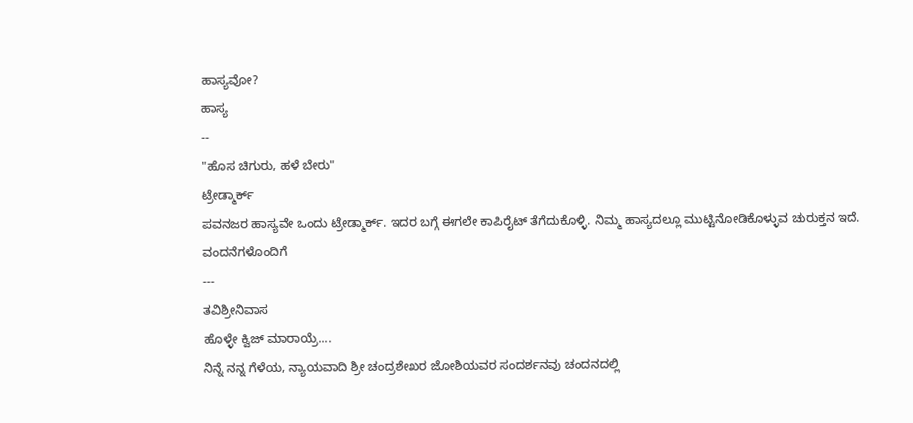ಹಾಸ್ಯವೋ?
ಹಾಸ್ಯ
--
"ಹೊಸ ಚಿಗುರು, ಹಳೆ ಬೇರು"
ಟ್ರೇಡ್ಮಾರ್ಕ್
ಪವನಜರ ಹಾಸ್ಯವೇ ಒಂದು ಟ್ರೇಡ್ಮಾರ್ಕ್. ಇದರ ಬಗ್ಗೆ ಈಗಲೇ ಕಾಪಿರೈಟ್ ತೆಗೆದುಕೊಳ್ಳಿ. ನಿಮ್ಮ ಹಾಸ್ಯದಲ್ಲೂ ಮುಟ್ಟಿನೋಡಿಕೊಳ್ಳುವ ಚುರುಕ್ತನ ಇದೆ.
ವಂದನೆಗಳೊಂದಿಗೆ
---
ತವಿಶ್ರೀನಿವಾಸ
ಹೊಳ್ಳೇ ಕ್ವಿಜ್ ಮಾರಾಯ್ರೆ....
ನಿನ್ನೆ ನನ್ನ ಗೆಳೆಯ, ನ್ಯಾಯವಾದಿ ಶ್ರೀ ಚಂದ್ರಶೇಖರ ಜೋಶಿಯವರ ಸಂದರ್ಶನವು ಚಂದನದಲ್ಲಿ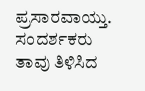ಪ್ರಸಾರವಾಯ್ತು. ಸಂದರ್ಶಕರು ತಾವು ತಿಳಿಸಿದ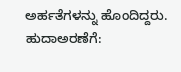ಅರ್ಹತೆಗಳನ್ನು ಹೊಂದಿದ್ದರು. ಹುದಾಅರಣೆಗೆ: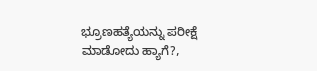ಭ್ರೂಣಹತ್ಯೆಯನ್ನು ಪರೀಕ್ಷೆ ಮಾಡೋದು ಹ್ಯಾಗೆ?,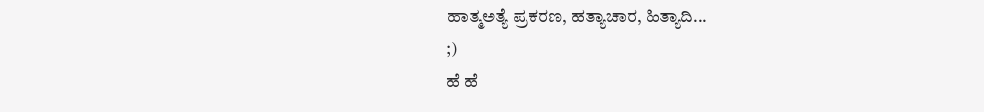ಹಾತ್ಮಅತ್ಯೆ ಪ್ರಕರಣ, ಹತ್ಯಾಚಾರ, ಹಿತ್ಯಾದಿ...
;)
ಹೆ ಹೆ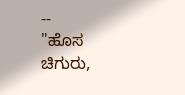--
"ಹೊಸ ಚಿಗುರು,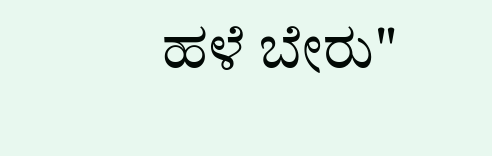ಹಳೆ ಬೇರು"